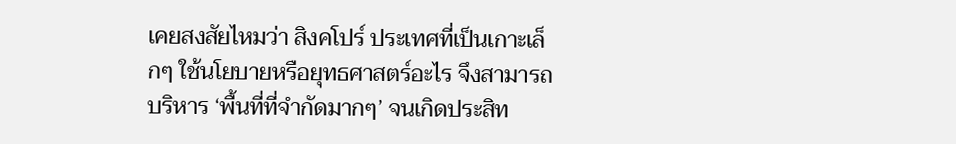เคยสงสัยไหมว่า สิงคโปร์ ประเทศที่เป็นเกาะเล็กๆ ใช้นโยบายหรือยุทธศาสตร์อะไร จึงสามารถบริหาร ‘พื้นที่ที่จำกัดมากๆ’ จนเกิดประสิท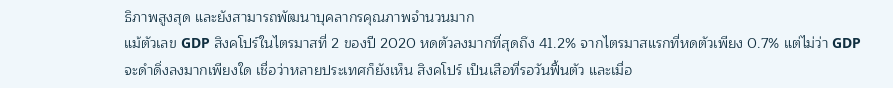ธิภาพสูงสุด และยังสามารถพัฒนาบุคลากรคุณภาพจำนวนมาก
แม้ตัวเลข GDP สิงคโปร์ในไตรมาสที่ 2 ของปี 2020 หดตัวลงมากที่สุดถึง 41.2% จากไตรมาสแรกที่หดตัวเพียง 0.7% แต่ไม่ว่า GDP จะดำดิ่งลงมากเพียงใด เชื่อว่าหลายประเทศก็ยังเห็น สิงคโปร์ เป็นเสือที่รอวันฟื้นตัว และเมื่อ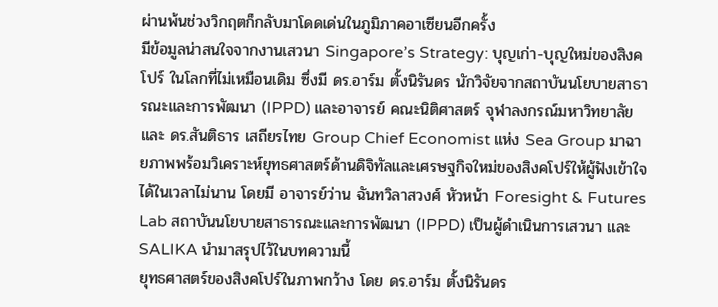ผ่านพ้นช่วงวิกฤตก็กลับมาโดดเด่นในภูมิภาคอาเซียนอีกครั้ง
มีข้อมูลน่าสนใจจากงานเสวนา Singapore’s Strategy: บุญเก่า-บุญใหม่ของสิงคโปร์ ในโลกที่ไม่เหมือนเดิม ซึ่งมี ดร.อาร์ม ตั้งนิรันดร นักวิจัยจากสถาบันนโยบายสาธารณะและการพัฒนา (IPPD) และอาจารย์ คณะนิติศาสตร์ จุฬาลงกรณ์มหาวิทยาลัย และ ดร.สันติธาร เสถียรไทย Group Chief Economist แห่ง Sea Group มาฉายภาพพร้อมวิเคราะห์ยุทธศาสตร์ด้านดิจิทัลและเศรษฐกิจใหม่ของสิงคโปร์ให้ผู้ฟังเข้าใจได้ในเวลาไม่นาน โดยมี อาจารย์ว่าน ฉันทวิลาสวงศ์ หัวหน้า Foresight & Futures Lab สถาบันนโยบายสาธารณะและการพัฒนา (IPPD) เป็นผู้ดำเนินการเสวนา และ SALIKA นำมาสรุปไว้ในบทความนี้
ยุทธศาสตร์ของสิงคโปร์ในภาพกว้าง โดย ดร.อาร์ม ตั้งนิรันดร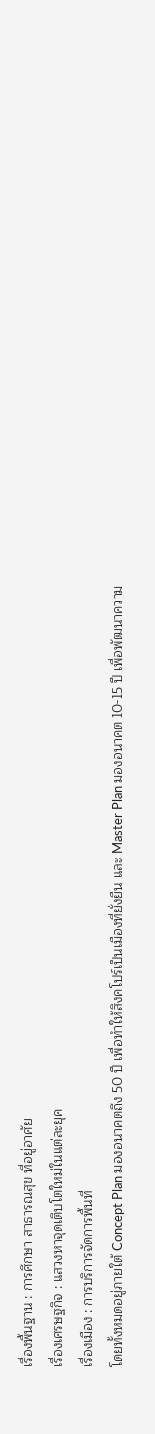เรื่องพื้นฐาน : การศึกษา สาธารณสุข ที่อยู่อาศัย
เรื่องเศรษฐกิจ : แสวงหาจุดเติบโตใหม่ในแต่ละยุค
เรื่องเมือง : การบริการจัดการพื้นที่
โดยทั้งหมดอยู่ภายใต้ Concept Plan มองอนาคตถึง 50 ปี เพื่อทำให้สิงคโปร์เป็นเมืองที่ยั่งยืน และ Master Plan มองอนาคต 10-15 ปี เพื่อพัฒนาความ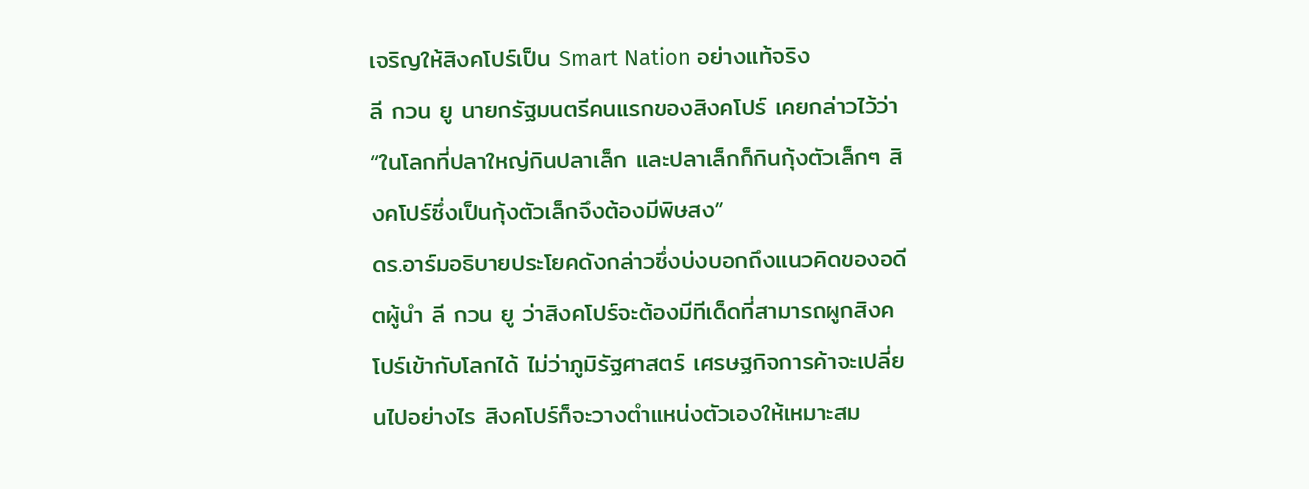เจริญให้สิงคโปร์เป็น Smart Nation อย่างแท้จริง
ลี กวน ยู นายกรัฐมนตรีคนแรกของสิงคโปร์ เคยกล่าวไว้ว่า “ในโลกที่ปลาใหญ่กินปลาเล็ก และปลาเล็กก็กินกุ้งตัวเล็กๆ สิงคโปร์ซึ่งเป็นกุ้งตัวเล็กจึงต้องมีพิษสง”
ดร.อาร์มอธิบายประโยคดังกล่าวซึ่งบ่งบอกถึงแนวคิดของอดีตผู้นำ ลี กวน ยู ว่าสิงคโปร์จะต้องมีทีเด็ดที่สามารถผูกสิงคโปร์เข้ากับโลกได้ ไม่ว่าภูมิรัฐศาสตร์ เศรษฐกิจการค้าจะเปลี่ยนไปอย่างไร สิงคโปร์ก็จะวางตำแหน่งตัวเองให้เหมาะสม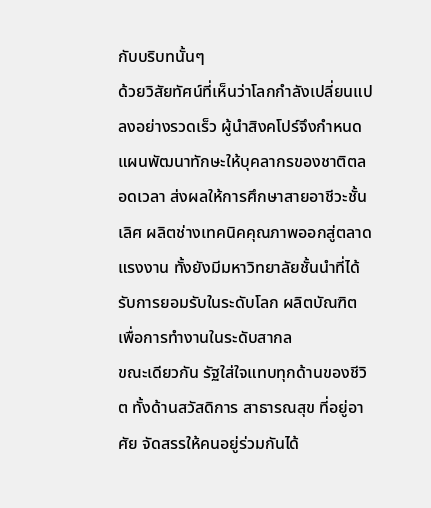กับบริบทนั้นๆ
ด้วยวิสัยทัศน์ที่เห็นว่าโลกกำลังเปลี่ยนแปลงอย่างรวดเร็ว ผู้นำสิงคโปร์จึงกำหนดแผนพัฒนาทักษะให้บุคลากรของชาติตลอดเวลา ส่งผลให้การศึกษาสายอาชีวะชั้นเลิศ ผลิตช่างเทคนิคคุณภาพออกสู่ตลาดแรงงาน ทั้งยังมีมหาวิทยาลัยชั้นนำที่ได้รับการยอมรับในระดับโลก ผลิตบัณฑิตเพื่อการทำงานในระดับสากล
ขณะเดียวกัน รัฐใส่ใจแทบทุกด้านของชีวิต ทั้งด้านสวัสดิการ สาธารณสุข ที่อยู่อาศัย จัดสรรให้คนอยู่ร่วมกันได้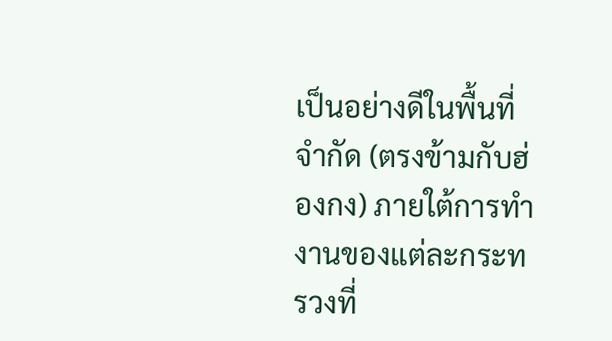เป็นอย่างดีในพื้นที่จำกัด (ตรงข้ามกับฮ่องกง) ภายใต้การทำงานของแต่ละกระทรวงที่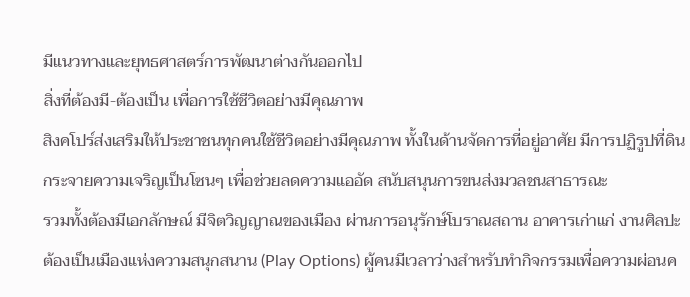มีแนวทางและยุทธศาสตร์การพัฒนาต่างกันออกไป
สิ่งที่ต้องมี-ต้องเป็น เพื่อการใช้ชีวิตอย่างมีคุณภาพ
สิงคโปร์ส่งเสริมให้ประชาชนทุกคนใช้ชีวิตอย่างมีคุณภาพ ทั้งในด้านจัดการที่อยู่อาศัย มีการปฏิรูปที่ดิน กระจายความเจริญเป็นโซนๆ เพื่อช่วยลดความแออัด สนับสนุนการขนส่งมวลชนสาธารณะ
รวมทั้งต้องมีเอกลักษณ์ มีจิตวิญญาณของเมือง ผ่านการอนุรักษ์โบราณสถาน อาคารเก่าแก่ งานศิลปะ ต้องเป็นเมืองแห่งความสนุกสนาน (Play Options) ผู้คนมีเวลาว่างสำหรับทำกิจกรรมเพื่อความผ่อนค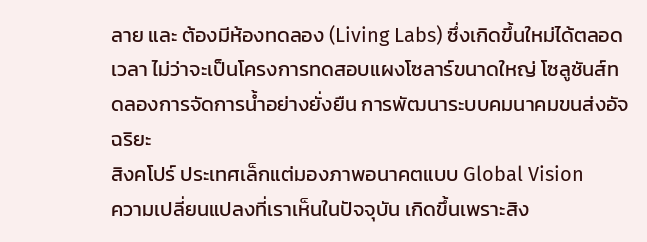ลาย และ ต้องมีห้องทดลอง (Living Labs) ซึ่งเกิดขึ้นใหม่ได้ตลอดเวลา ไม่ว่าจะเป็นโครงการทดสอบแผงโซลาร์ขนาดใหญ่ โซลูชันส์ทดลองการจัดการน้ำอย่างยั่งยืน การพัฒนาระบบคมนาคมขนส่งอัจฉริยะ
สิงคโปร์ ประเทศเล็กแต่มองภาพอนาคตแบบ Global Vision
ความเปลี่ยนแปลงที่เราเห็นในปัจจุบัน เกิดขึ้นเพราะสิง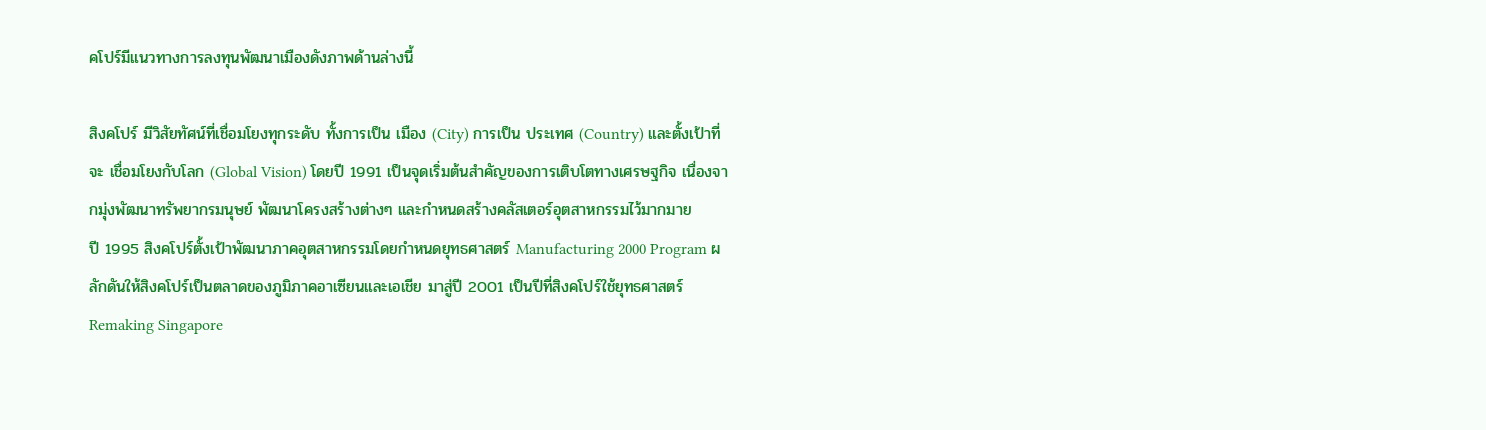คโปร์มีแนวทางการลงทุนพัฒนาเมืองดังภาพด้านล่างนี้

สิงคโปร์ มีวิสัยทัศน์ที่เชื่อมโยงทุกระดับ ทั้งการเป็น เมือง (City) การเป็น ประเทศ (Country) และตั้งเป้าที่จะ เชื่อมโยงกับโลก (Global Vision) โดยปี 1991 เป็นจุดเริ่มต้นสำคัญของการเติบโตทางเศรษฐกิจ เนื่องจากมุ่งพัฒนาทรัพยากรมนุษย์ พัฒนาโครงสร้างต่างๆ และกำหนดสร้างคลัสเตอร์อุตสาหกรรมไว้มากมาย
ปี 1995 สิงคโปร์ตั้งเป้าพัฒนาภาคอุตสาหกรรมโดยกำหนดยุทธศาสตร์ Manufacturing 2000 Program ผลักดันให้สิงคโปร์เป็นตลาดของภูมิภาคอาเซียนและเอเชีย มาสู่ปี 2001 เป็นปีที่สิงคโปร์ใช้ยุทธศาสตร์ Remaking Singapore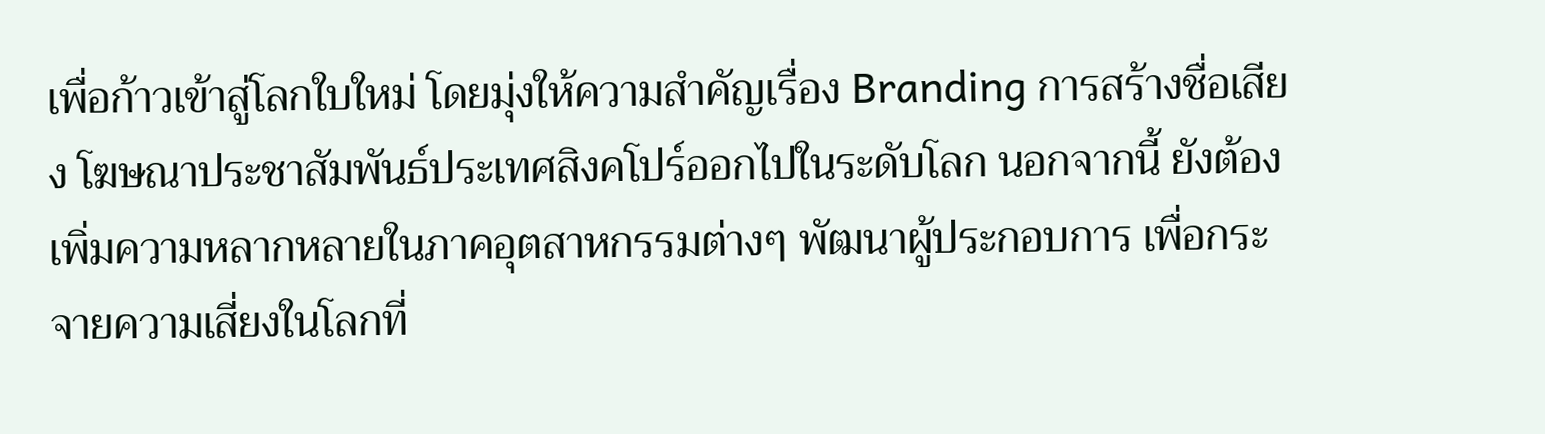เพื่อก้าวเข้าสู่โลกใบใหม่ โดยมุ่งให้ความสำคัญเรื่อง Branding การสร้างชื่อเสียง โฆษณาประชาสัมพันธ์ประเทศสิงคโปร์ออกไปในระดับโลก นอกจากนี้ ยังต้องเพิ่มความหลากหลายในภาคอุตสาหกรรมต่างๆ พัฒนาผู้ประกอบการ เพื่อกระจายความเสี่ยงในโลกที่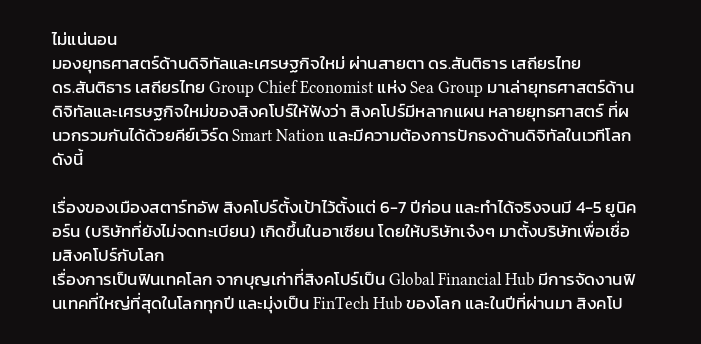ไม่แน่นอน
มองยุทธศาสตร์ด้านดิจิทัลและเศรษฐกิจใหม่ ผ่านสายตา ดร.สันติธาร เสถียรไทย
ดร.สันติธาร เสถียรไทย Group Chief Economist แห่ง Sea Group มาเล่ายุทธศาสตร์ด้านดิจิทัลและเศรษฐกิจใหม่ของสิงคโปร์ให้ฟังว่า สิงคโปร์มีหลากแผน หลายยุทธศาสตร์ ที่ผนวกรวมกันได้ด้วยคีย์เวิร์ด Smart Nation และมีความต้องการปักธงด้านดิจิทัลในเวทีโลก ดังนี้

เรื่องของเมืองสตาร์ทอัพ สิงคโปร์ตั้งเป้าไว้ตั้งแต่ 6-7 ปีก่อน และทำได้จริงจนมี 4-5 ยูนิคอร์น (บริษัทที่ยังไม่จดทะเบียน) เกิดขึ้นในอาเซียน โดยให้บริษัทเจ๋งๆ มาตั้งบริษัทเพื่อเชื่อมสิงคโปร์กับโลก
เรื่องการเป็นฟินเทคโลก จากบุญเก่าที่สิงคโปร์เป็น Global Financial Hub มีการจัดงานฟินเทคที่ใหญ่ที่สุดในโลกทุกปี และมุ่งเป็น FinTech Hub ของโลก และในปีที่ผ่านมา สิงคโป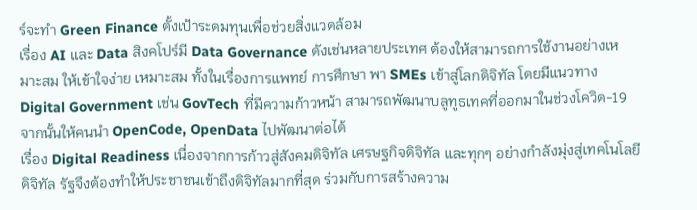ร์จะทำ Green Finance ตั้งเป้าระดมทุนเพื่อช่วยสิ่งแวดล้อม
เรื่อง AI และ Data สิงคโปร์มี Data Governance ดังเช่นหลายประเทศ ต้องให้สามารถการใช้งานอย่างเหมาะสม ให้เข้าใจง่าย เหมาะสม ทั้งในเรื่องการแพทย์ การศึกษา พา SMEs เข้าสู่โลกดิจิทัล โดยมีแนวทาง Digital Government เช่น GovTech ที่มีความก้าวหน้า สามารถพัฒนาบลูทูธเทคที่ออกมาในช่วงโควิด-19 จากนั้นให้คนนำ OpenCode, OpenData ไปพัฒนาต่อได้
เรื่อง Digital Readiness เนื่องจากการก้าวสู่สังคมดิจิทัล เศรษฐกิจดิจิทัล และทุกๆ อย่างกำลังมุ่งสู่เทคโนโลยีดิจิทัล รัฐจึงต้องทำให้ประชาชนเข้าถึงดิจิทัลมากที่สุด ร่วมกับการสร้างความ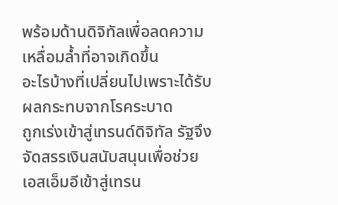พร้อมด้านดิจิทัลเพื่อลดความเหลื่อมล้ำที่อาจเกิดขึ้น
อะไรบ้างที่เปลี่ยนไปเพราะได้รับผลกระทบจากโรคระบาด
ถูกเร่งเข้าสู่เทรนด์ดิจิทัล รัฐจึงจัดสรรเงินสนับสนุนเพื่อช่วยเอสเอ็มอีเข้าสู่เทรน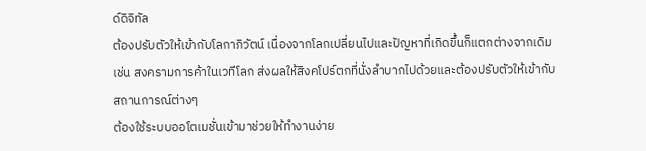ด์ดิจิทัล
ต้องปรับตัวให้เข้ากับโลกาภิวัตน์ เนื่องจากโลกเปลี่ยนไปและปัญหาที่เกิดขึ้นก็แตกต่างจากเดิม เช่น สงครามการค้าในเวทีโลก ส่งผลให้สิงคโปร์ตกที่นั่งลำบากไปด้วยและต้องปรับตัวให้เข้ากับสถานการณ์ต่างๆ
ต้องใช้ระบบออโตเมชั่นเข้ามาช่วยให้ทำงานง่าย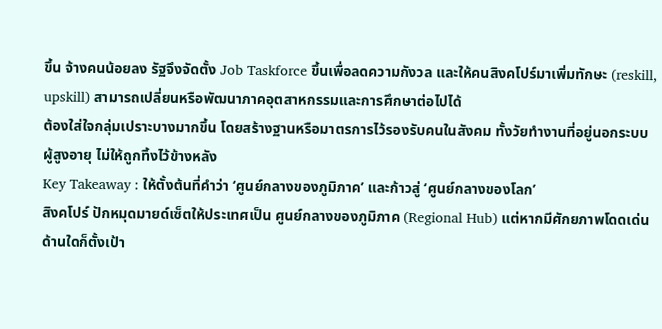ขึ้น จ้างคนน้อยลง รัฐจึงจัดตั้ง Job Taskforce ขึ้นเพื่อลดความกังวล และให้คนสิงคโปร์มาเพิ่มทักษะ (reskill, upskill) สามารถเปลี่ยนหรือพัฒนาภาคอุตสาหกรรมและการศึกษาต่อไปได้
ต้องใส่ใจกลุ่มเปราะบางมากขึ้น โดยสร้างฐานหรือมาตรการไว้รองรับคนในสังคม ทั้งวัยทำงานที่อยู่นอกระบบ ผู้สูงอายุ ไม่ให้ถูกทิ้งไว้ข้างหลัง
Key Takeaway : ให้ตั้งต้นที่คำว่า ‘ศูนย์กลางของภูมิภาค’ และก้าวสู่ ‘ศูนย์กลางของโลก’
สิงคโปร์ ปักหมุดมายด์เซ็ตให้ประเทศเป็น ศูนย์กลางของภูมิภาค (Regional Hub) แต่หากมีศักยภาพโดดเด่นด้านใดก็ตั้งเป้า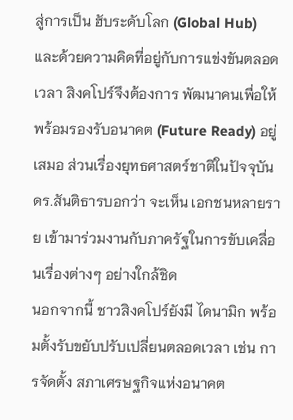สู่การเป็น ฮับระดับโลก (Global Hub) และด้วยความคิดที่อยู่กับการแข่งขันตลอดเวลา สิงคโปร์จึงต้องการ พัฒนาคนเพื่อให้พร้อมรองรับอนาคต (Future Ready) อยู่เสมอ ส่วนเรื่องยุทธศาสตร์ชาติในปัจจุบัน ดร.สันติธารบอกว่า จะเห็น เอกชนหลายราย เข้ามาร่วมงานกับภาครัฐในการขับเคลื่อนเรื่องต่างๆ อย่างใกล้ชิด
นอกจากนี้ ชาวสิงคโปร์ยังมี ไดนามิก พร้อมตั้งรับขยับปรับเปลี่ยนตลอดเวลา เช่น การจัดตั้ง สภาเศรษฐกิจแห่งอนาคต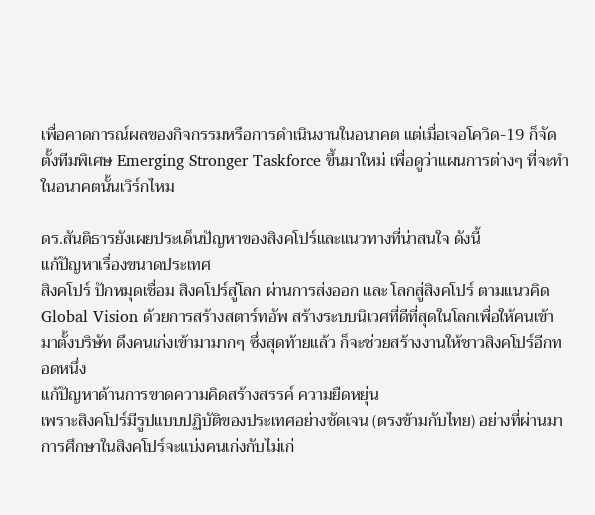เพื่อคาดการณ์ผลของกิจกรรมหรือการดำเนินงานในอนาคต แต่เมื่อเจอโควิด-19 ก็จัดตั้งทีมพิเศษ Emerging Stronger Taskforce ขึ้นมาใหม่ เพื่อดูว่าแผนการต่างๆ ที่จะทำในอนาคตนั้นเวิร์กไหม

ดร.สันติธารยังเผยประเด็นปัญหาของสิงคโปร์และแนวทางที่น่าสนใจ ดังนี้
แก้ปัญหาเรื่องขนาดประเทศ
สิงคโปร์ ปักหมุดเชื่อม สิงคโปร์สู่โลก ผ่านการส่งออก และ โลกสู่สิงคโปร์ ตามแนวคิด Global Vision ด้วยการสร้างสตาร์ทอัพ สร้างระบบนิเวศที่ดีที่สุดในโลกเพื่อให้คนเข้ามาตั้งบริษัท ดึงคนเก่งเข้ามามากๆ ซึ่งสุดท้ายแล้ว ก็จะช่วยสร้างงานให้ชาวสิงคโปร์อีกทอดหนึ่ง
แก้ปัญหาด้านการขาดความคิดสร้างสรรค์ ความยืดหยุ่น
เพราะสิงคโปร์มีรูปแบบปฏิบัติของประเทศอย่างชัดเจน (ตรงข้ามกับไทย) อย่างที่ผ่านมา การศึกษาในสิงคโปร์จะแบ่งคนเก่งกับไม่เก่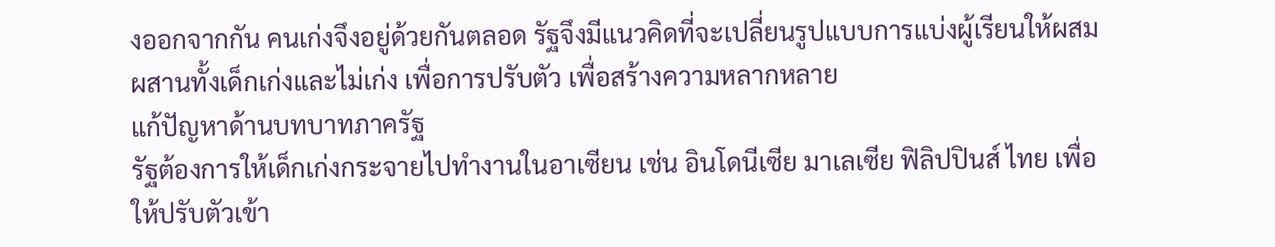งออกจากกัน คนเก่งจึงอยู่ด้วยกันตลอด รัฐจึงมีแนวคิดที่จะเปลี่ยนรูปแบบการแบ่งผู้เรียนให้ผสมผสานทั้งเด็กเก่งและไม่เก่ง เพื่อการปรับตัว เพื่อสร้างความหลากหลาย
แก้ปัญหาด้านบทบาทภาครัฐ
รัฐต้องการให้เด็กเก่งกระจายไปทำงานในอาเซียน เช่น อินโดนีเซีย มาเลเซีย ฟิลิปปินส์ ไทย เพื่อให้ปรับตัวเข้า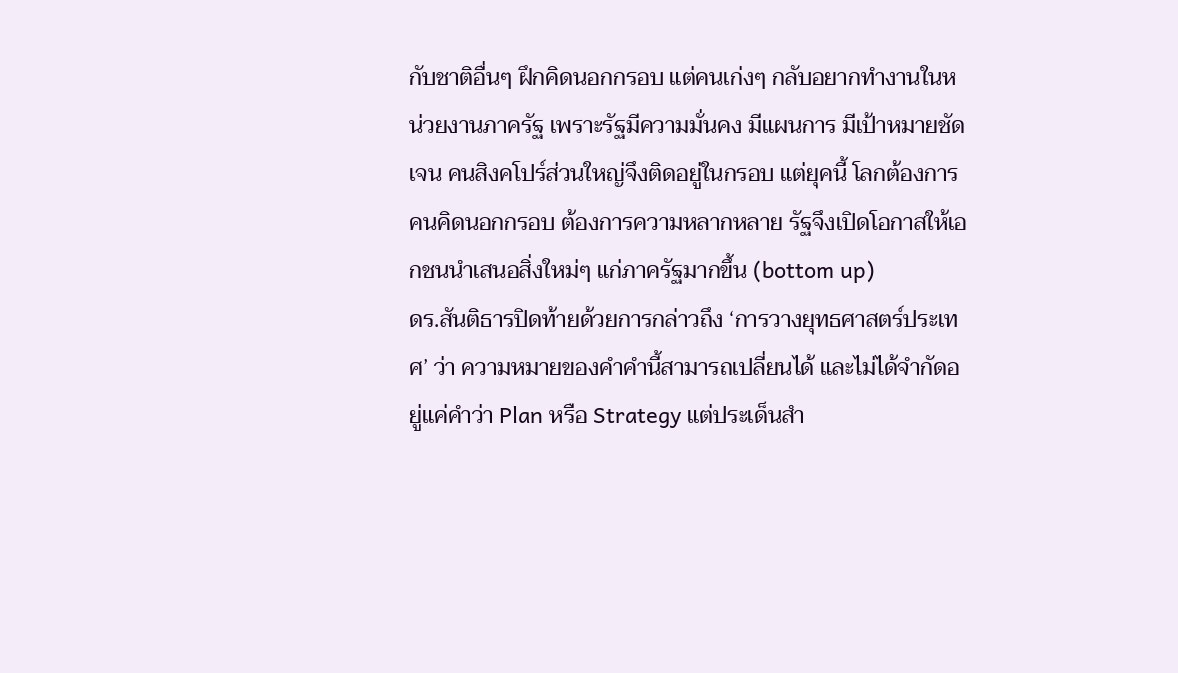กับชาติอื่นๆ ฝึกคิดนอกกรอบ แต่คนเก่งๆ กลับอยากทำงานในหน่วยงานภาครัฐ เพราะรัฐมีความมั่นคง มีแผนการ มีเป้าหมายชัดเจน คนสิงคโปร์ส่วนใหญ่จึงติดอยู่ในกรอบ แต่ยุคนี้ โลกต้องการคนคิดนอกกรอบ ต้องการความหลากหลาย รัฐจึงเปิดโอกาสให้เอกชนนำเสนอสิ่งใหม่ๆ แก่ภาครัฐมากขึ้น (bottom up)
ดร.สันติธารปิดท้ายด้วยการกล่าวถึง ‘การวางยุทธศาสตร์ประเทศ’ ว่า ความหมายของคำคำนี้สามารถเปลี่ยนได้ และไม่ได้จำกัดอยู่แค่คำว่า Plan หรือ Strategy แต่ประเด็นสำ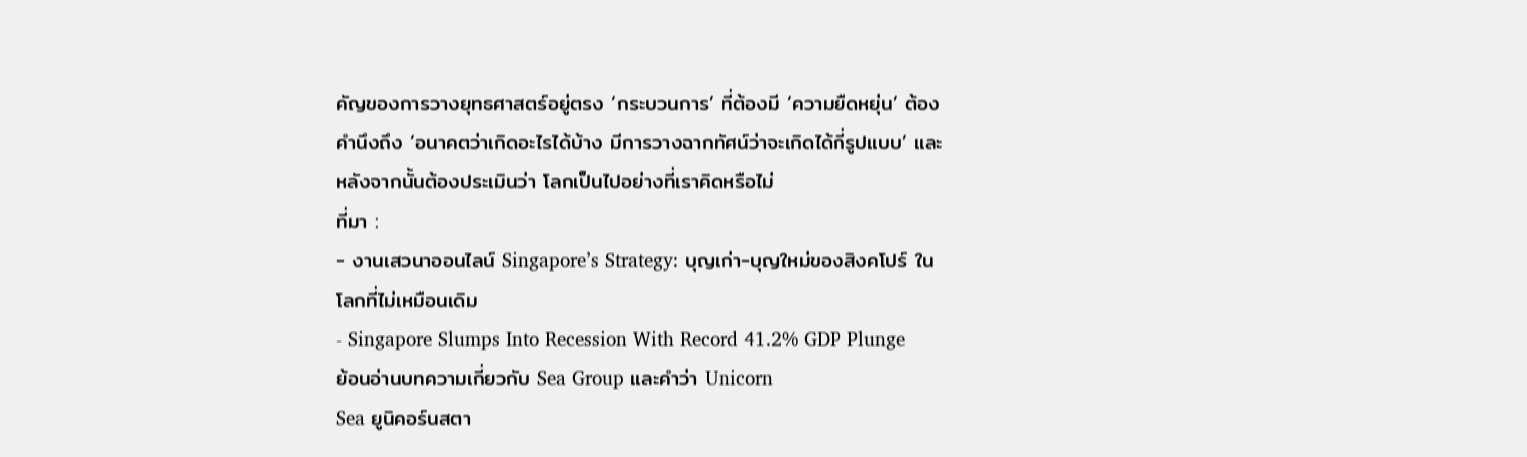คัญของการวางยุทธศาสตร์อยู่ตรง ‘กระบวนการ’ ที่ต้องมี ‘ความยืดหยุ่น’ ต้องคำนึงถึง ‘อนาคตว่าเกิดอะไรได้บ้าง มีการวางฉากทัศน์ว่าจะเกิดได้กี่รูปแบบ’ และหลังจากนั้นต้องประเมินว่า โลกเป็นไปอย่างที่เราคิดหรือไม่
ที่มา :
- งานเสวนาออนไลน์ Singapore’s Strategy: บุญเก่า-บุญใหม่ของสิงคโปร์ ในโลกที่ไม่เหมือนเดิม
- Singapore Slumps Into Recession With Record 41.2% GDP Plunge
ย้อนอ่านบทความเกี่ยวกับ Sea Group และคำว่า Unicorn
Sea ยูนิคอร์นสตา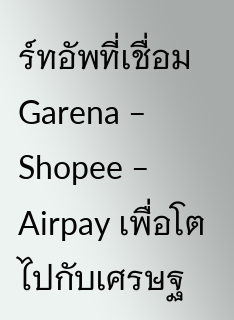ร์ทอัพที่เชื่อม Garena – Shopee – Airpay เพื่อโตไปกับเศรษฐ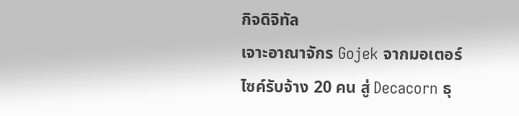กิจดิจิทัล
เจาะอาณาจักร Gojek จากมอเตอร์ไซค์รับจ้าง 20 คน สู่ Decacorn ธุ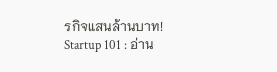รกิจแสนล้านบาท!
Startup 101 : อ่าน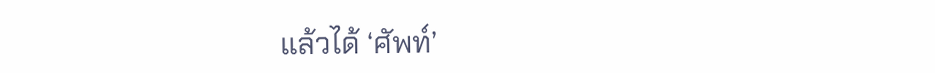แล้วได้ ‘ศัพท์’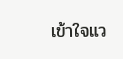เข้าใจแว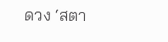ดวง ‘สตา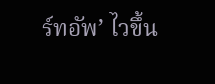ร์ทอัพ’ ไวขึ้น